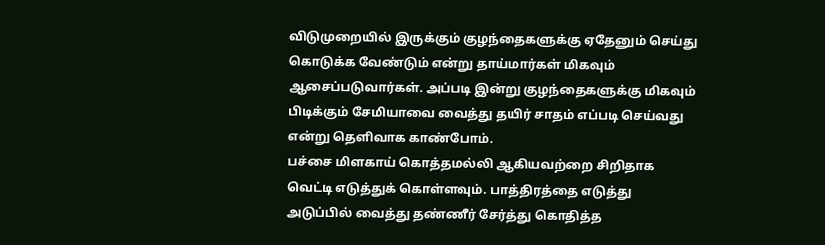விடுமுறையில் இருக்கும் குழந்தைகளுக்கு ஏதேனும் செய்து கொடுக்க வேண்டும் என்று தாய்மார்கள் மிகவும் ஆசைப்படுவார்கள். அப்படி இன்று குழந்தைகளுக்கு மிகவும் பிடிக்கும் சேமியாவை வைத்து தயிர் சாதம் எப்படி செய்வது என்று தெளிவாக காண்போம்.
பச்சை மிளகாய் கொத்தமல்லி ஆகியவற்றை சிறிதாக வெட்டி எடுத்துக் கொள்ளவும். பாத்திரத்தை எடுத்து அடுப்பில் வைத்து தண்ணீர் சேர்த்து கொதித்த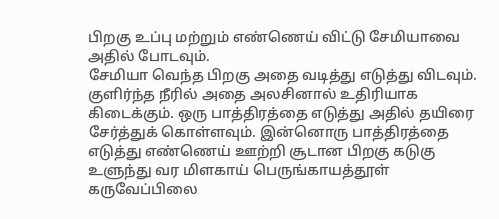பிறகு உப்பு மற்றும் எண்ணெய் விட்டு சேமியாவை அதில் போடவும்.
சேமியா வெந்த பிறகு அதை வடித்து எடுத்து விடவும். குளிர்ந்த நீரில் அதை அலசினால் உதிரியாக கிடைக்கும். ஒரு பாத்திரத்தை எடுத்து அதில் தயிரை சேர்த்துக் கொள்ளவும். இன்னொரு பாத்திரத்தை எடுத்து எண்ணெய் ஊற்றி சூடான பிறகு கடுகு உளுந்து வர மிளகாய் பெருங்காயத்தூள் கருவேப்பிலை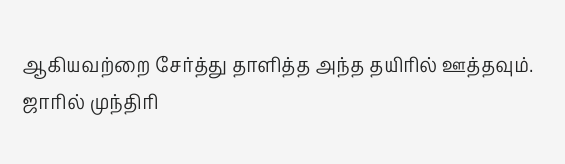ஆகியவற்றை சேர்த்து தாளித்த அந்த தயிரில் ஊத்தவும்.
ஜாரில் முந்திரி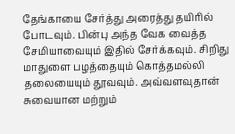தேங்காயை சேர்த்து அரைத்து தயிரில் போடவும். பின்பு அந்த வேக வைத்த சேமியாவையும் இதில் சேர்க்கவும். சிறிது மாதுளை பழத்தையும் கொத்தமல்லி தலையையும் தூவவும். அவ்வளவுதான் சுவையான மற்றும்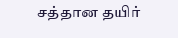சத்தான தயிர்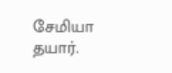சேமியா தயார்.